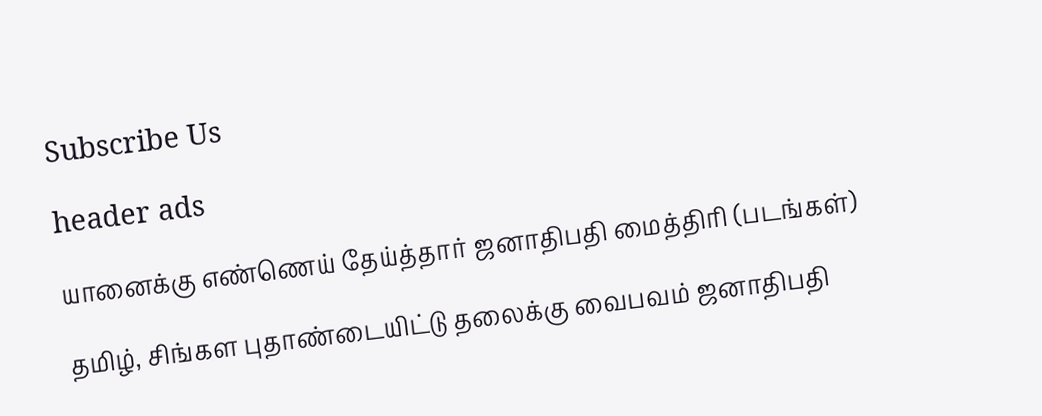Subscribe Us

header ads

யானைக்கு எண்ணெய் தேய்த்தார் ஜனாதிபதி மைத்திரி (படங்கள்)

தமிழ், சிங்கள புதாண்டையிட்டு தலைக்கு வைபவம் ஜனாதிபதி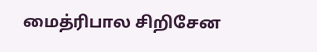மைத்ரிபால சிறிசேன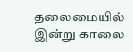தலைமையில் இன்று காலை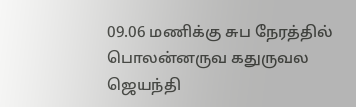09.06 மணிக்கு சுப நேரத்தில் பொலன்னருவ கதுருவல ஜெயந்தி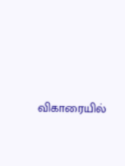விகாரையில்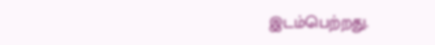இடம்பெற்றது.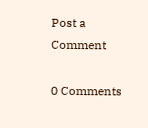Post a Comment

0 Comments